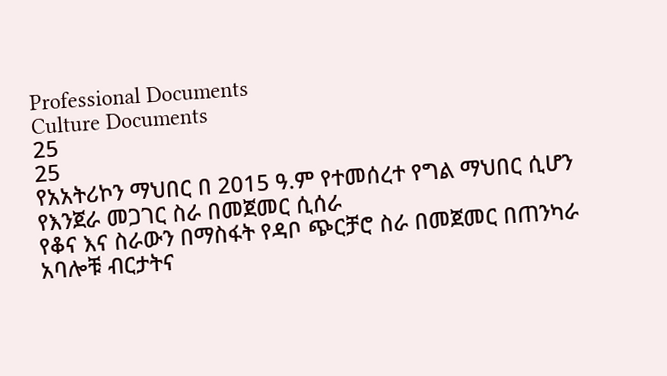Professional Documents
Culture Documents
25
25
የአአትሪኮን ማህበር በ 2015 ዓ.ም የተመሰረተ የግል ማህበር ሲሆን የእንጀራ መጋገር ስራ በመጀመር ሲሰራ
የቆና እና ስራውን በማስፋት የዳቦ ጭርቻሮ ስራ በመጀመር በጠንካራ አባሎቹ ብርታትና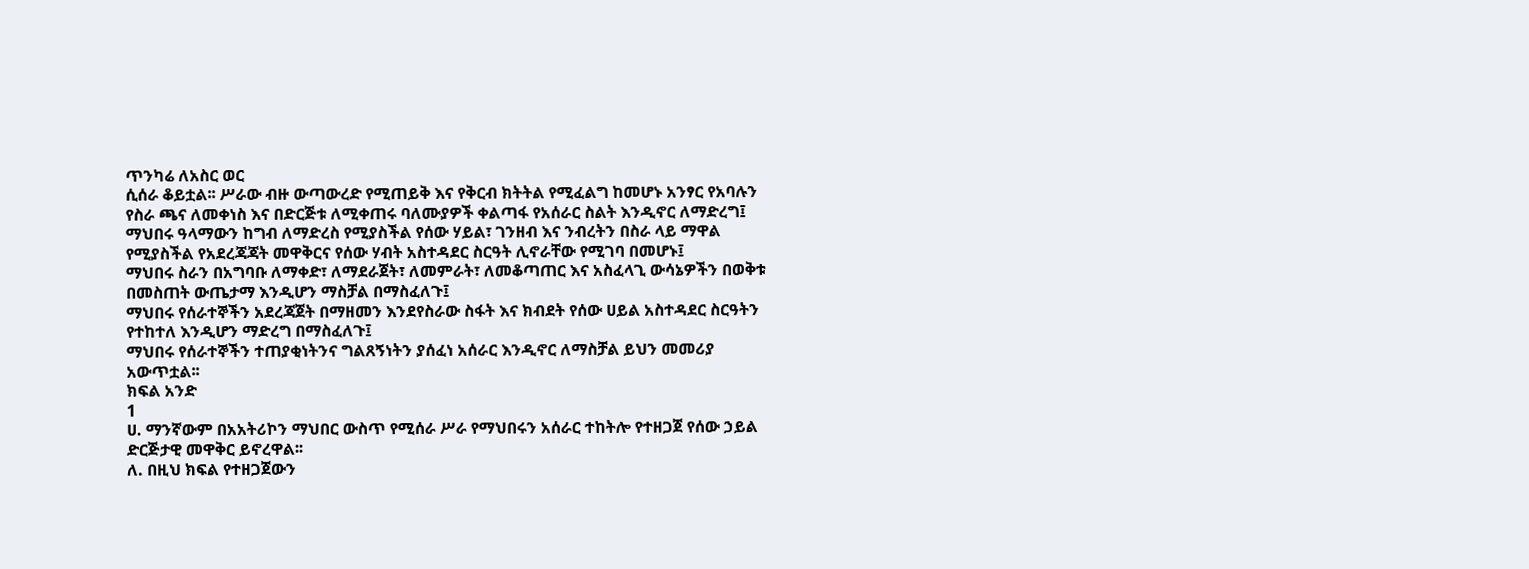ጥንካሬ ለአስር ወር
ሲሰራ ቆይቷል፡፡ ሥራው ብዙ ውጣውረድ የሚጠይቅ እና የቅርብ ክትትል የሚፈልግ ከመሆኑ አንፃር የአባሉን
የስራ ጫና ለመቀነስ እና በድርጅቱ ለሚቀጠሩ ባለሙያዎች ቀልጣፋ የአሰራር ስልት እንዲኖር ለማድረግ፤
ማህበሩ ዓላማውን ከግብ ለማድረስ የሚያስችል የሰው ሃይል፣ ገንዘብ እና ንብረትን በስራ ላይ ማዋል
የሚያስችል የአደረጃጃት መዋቅርና የሰው ሃብት አስተዳደር ስርዓት ሊኖራቸው የሚገባ በመሆኑ፤
ማህበሩ ስራን በአግባቡ ለማቀድ፣ ለማደራጀት፣ ለመምራት፣ ለመቆጣጠር እና አስፈላጊ ውሳኔዎችን በወቅቱ
በመስጠት ውጤታማ እንዲሆን ማስቻል በማስፈለጉ፤
ማህበሩ የሰራተኞችን አደረጃጀት በማዘመን እንደየስራው ስፋት እና ክብደት የሰው ሀይል አስተዳደር ስርዓትን
የተከተለ እንዲሆን ማድረግ በማስፈለጉ፤
ማህበሩ የሰራተኞችን ተጠያቂነትንና ግልጸኝነትን ያሰፈነ አሰራር እንዲኖር ለማስቻል ይህን መመሪያ
አውጥቷል፡፡
ክፍል አንድ
1
ሀ. ማንኛውም በአአትሪኮን ማህበር ውስጥ የሚሰራ ሥራ የማህበሩን አሰራር ተከትሎ የተዘጋጀ የሰው ኃይል
ድርጅታዊ መዋቅር ይኖረዋል፡፡
ለ. በዚህ ክፍል የተዘጋጀውን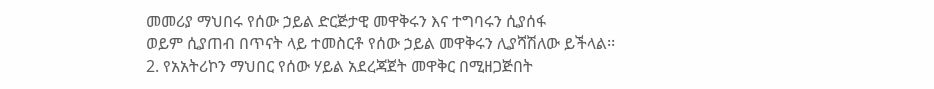መመሪያ ማህበሩ የሰው ኃይል ድርጅታዊ መዋቅሩን እና ተግባሩን ሲያሰፋ
ወይም ሲያጠብ በጥናት ላይ ተመስርቶ የሰው ኃይል መዋቅሩን ሊያሻሽለው ይችላል፡፡
2. የአአትሪኮን ማህበር የሰው ሃይል አደረጃጀት መዋቅር በሚዘጋጅበት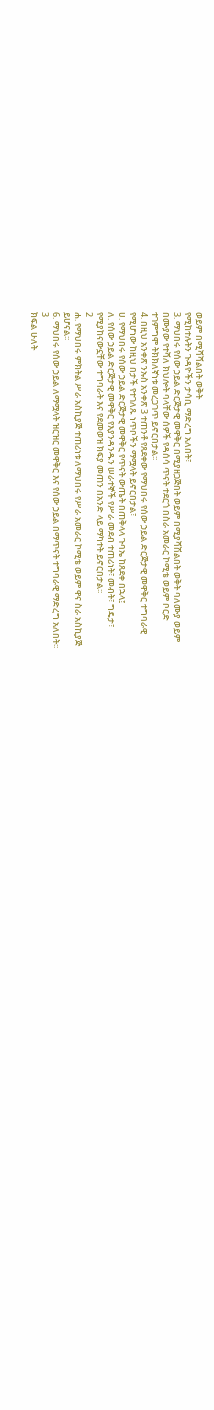ወይም በሚሻሻልበት ወቅት
የሚከተሉትን ጉዳዮችን ታሳቢ ማድረግ አለበት፣
3. ማህበሩ የሰው ኃይል ድርጅታዊ መዋቅር በሚያዘጋጅበት ወይም በሚያሻሽልበት ወቅት ባለሙያ ወይም
በሙያው የተሻለ ክህሎት ባላቸው ሰዎች የዳሰሳ ጥናት ተደርጎ በስራ አመራር ኮሚቴ ወይም ቦርድ
ተገምግሞ ትክክለኛነቱ መረጋገጥ ይኖርበታል፡፡
4. በዚህ አንቀጽ ንኡስ አንቀጽ 3 ተጠንቶ የጸደቀው የማህበሩ የሰው ኃይል ድርጅታዊ መዋቅር ተግባራዊ
የሚሆነው ከዚህ በታች የተገለጹ ነጥቦችን ማሟላት ይኖርበታል፣
ሀ. የማህበሩ የሰው ኃይል ድርጅታዊ መዋቅር የጥናት ውጤት በጠቅላላ ጉባኤ ከጸደቀ በኋላ፤
ለ. የሰው ኃይል ድርጅታዊ መዋቅር የእያንዳንዱን ሠራተኞች የሥራ መደብ ተጠሪነት፣ መብት፣ ግዴታ፣
የሚያከናውኗቸው ተግባራት እና የደመወዝ ክፍያ መጠን በአንድ ላይ ማካተት ይኖርበታል፡፡
2
ሐ. የማህበሩ ምክትል ሥራ አስኪያጅ ተጠሪነቱ ለማህበሩ የሥራ አመራር ኮሚቴ ወይም ዋና ስራ አስኪያጅ
ይሆናል፡፡
6. ማህበሩ የሰው ኃይል ለማሟላት ዝርዝር መዋቅር እና የሰው ኃይል በማጥናት ተግባራዊ ማድረግ አለበት፡፡
3
ክፍል ሁለት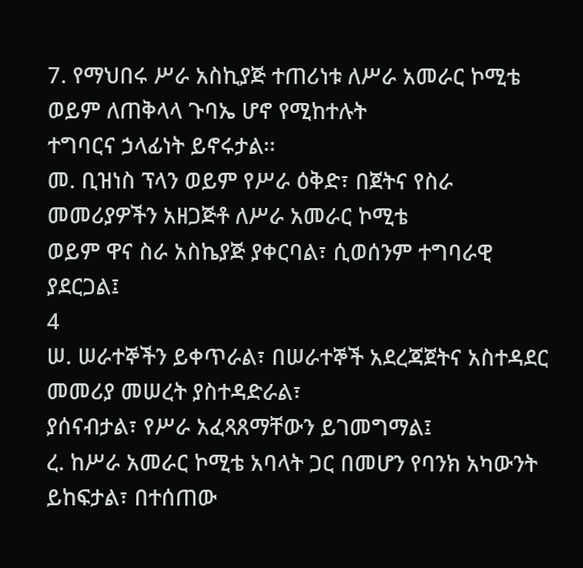7. የማህበሩ ሥራ አስኪያጅ ተጠሪነቱ ለሥራ አመራር ኮሚቴ ወይም ለጠቅላላ ጉባኤ ሆኖ የሚከተሉት
ተግባርና ኃላፊነት ይኖሩታል፡፡
መ. ቢዝነስ ፕላን ወይም የሥራ ዕቅድ፣ በጀትና የስራ መመሪያዎችን አዘጋጅቶ ለሥራ አመራር ኮሚቴ
ወይም ዋና ስራ አስኬያጅ ያቀርባል፣ ሲወሰንም ተግባራዊ ያደርጋል፤
4
ሠ. ሠራተኞችን ይቀጥራል፣ በሠራተኞች አደረጃጀትና አስተዳደር መመሪያ መሠረት ያስተዳድራል፣
ያሰናብታል፣ የሥራ አፈጻጸማቸውን ይገመግማል፤
ረ. ከሥራ አመራር ኮሚቴ አባላት ጋር በመሆን የባንክ አካውንት ይከፍታል፣ በተሰጠው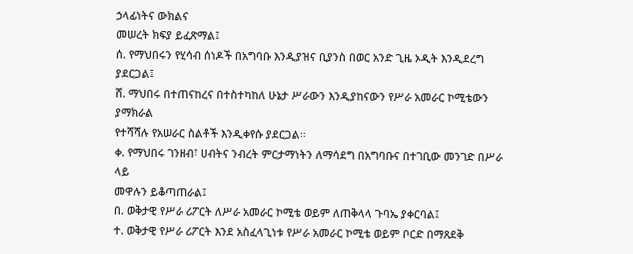ኃላፊነትና ውክልና
መሠረት ክፍያ ይፈጽማል፤
ሰ. የማህበሩን የሂሳብ ሰነዶች በአግባቡ እንዲያዝና ቢያንስ በወር አንድ ጊዜ ኦዲት እንዲደረግ ያደርጋል፤
ሸ. ማህበሩ በተጠናከረና በተስተካከለ ሁኔታ ሥራውን እንዲያከናውን የሥራ አመራር ኮሚቴውን ያማክራል
የተሻሻሉ የአሠራር ስልቶች እንዲቀየሱ ያደርጋል፡፡
ቀ. የማህበሩ ገንዘብ፣ ሀብትና ንብረት ምርታማነትን ለማሳደግ በአግባቡና በተገቢው መንገድ በሥራ ላይ
መዋሉን ይቆጣጠራል፤
በ. ወቅታዊ የሥራ ሪፖርት ለሥራ አመራር ኮሚቴ ወይም ለጠቅላላ ጉባኤ ያቀርባል፤
ተ. ወቅታዊ የሥራ ሪፖርት እንደ አስፈላጊነቱ የሥራ አመራር ኮሚቴ ወይም ቦርድ በማጸደቅ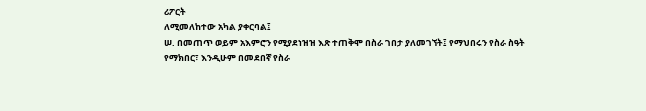ሪፖርት
ለሚመለከተው አካል ያቀርባል፤
ሠ. በመጠጥ ወይም አእምሮን የሚያደነዝዝ እጽ ተጠቅሞ በስራ ገበታ ያለመገኘት፤ የማህበሩን የስራ ስዓት
የማክበር፣ እንዲሁም በመደበኛ የስራ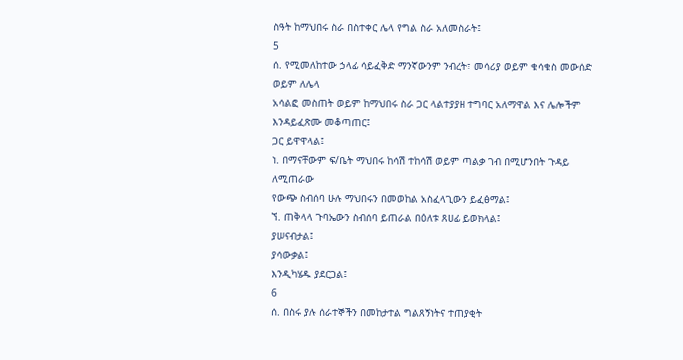ስዓት ከማህበሩ ስራ በስተቀር ሌላ የግል ስራ አለመስራት፤
5
ሰ. የሚመለከተው ኃላፊ ሳይፈቅድ ማንኛውንም ንብረት፣ መሳሪያ ወይም ቁሳቁስ መውሰድ ወይም ለሌላ
አሳልፎ መስጠት ወይም ከማህበሩ ስራ ጋር ላልተያያዘ ተግባር አለማዋል እና ሌሎችም
እንዳይፈጽሙ መቆጣጠር፤
ጋር ይዋዋላል፤
ነ. በማናቸውም ፍ/ቤት ማህበሩ ከሳሽ ተከሳሽ ወይም ጣልቃ ገብ በሚሆንበት ጉዳይ ለሚጠራው
የውጭ ስብሰባ ሁሉ ማህበሩን በመወከል አስፈላጊውን ይፈፅማል፤
ኘ. ጠቅላላ ጉባኤውን ስብሰባ ይጠራል በዕለቱ ጸሀፊ ይወክላል፤
ያሠናብታል፤
ያሳውቃል፤
እንዲካሄዱ ያደርጋል፤
6
ሰ. በስሩ ያሉ ሰራተኞችን በመከታተል ግልጸኝነትና ተጠያቂት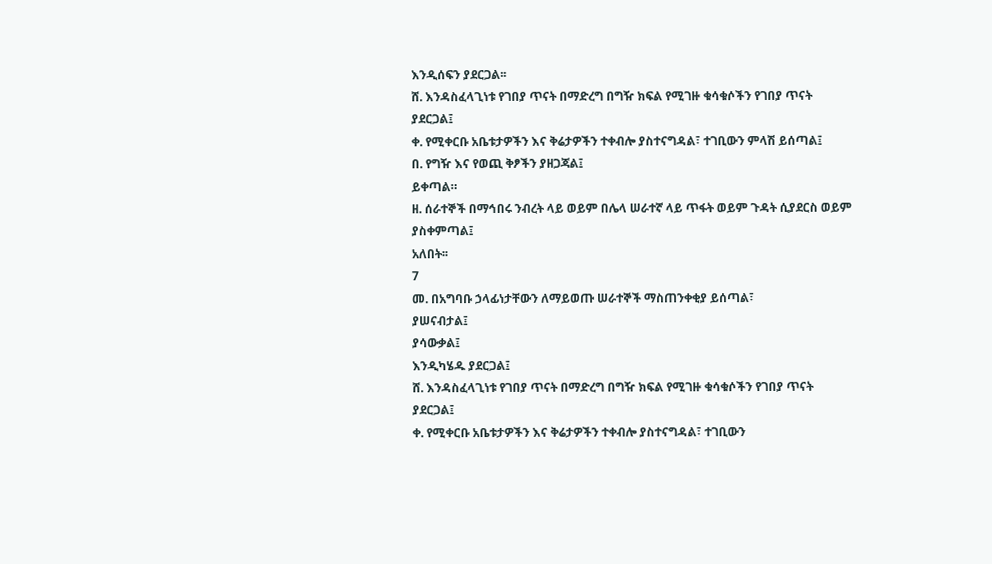እንዲሰፍን ያደርጋል፡፡
ሸ. እንዳስፈላጊነቱ የገበያ ጥናት በማድረግ በግዥ ክፍል የሚገዙ ቁሳቁሶችን የገበያ ጥናት
ያደርጋል፤
ቀ. የሚቀርቡ አቤቱታዎችን እና ቅሬታዎችን ተቀብሎ ያስተናግዳል፣ ተገቢውን ምላሽ ይሰጣል፤
በ. የግዥ እና የወጪ ቅፆችን ያዘጋጃል፤
ይቀጣል።
ዘ. ሰራተኞች በማኅበሩ ንብረት ላይ ወይም በሌላ ሠራተኛ ላይ ጥፋት ወይም ጉዳት ሲያደርስ ወይም
ያስቀምጣል፤
አለበት፡፡
7
መ. በአግባቡ ኃላፊነታቸውን ለማይወጡ ሠራተኞች ማስጠንቀቂያ ይሰጣል፣
ያሠናብታል፤
ያሳውቃል፤
እንዲካሄዱ ያደርጋል፤
ሸ. እንዳስፈላጊነቱ የገበያ ጥናት በማድረግ በግዥ ክፍል የሚገዙ ቁሳቁሶችን የገበያ ጥናት
ያደርጋል፤
ቀ. የሚቀርቡ አቤቱታዎችን እና ቅሬታዎችን ተቀብሎ ያስተናግዳል፣ ተገቢውን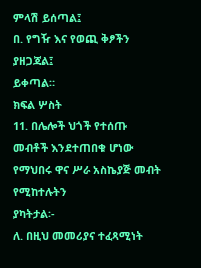ምላሽ ይሰጣል፤
በ. የግዥ እና የወጪ ቅፆችን ያዘጋጃል፤
ይቀጣል።
ክፍል ሦስት
11. በሌሎች ህጎች የተሰጡ መብቶች እንደተጠበቁ ሆነው የማህበሩ ዋና ሥራ አስኬያጅ መብት የሚከተሉትን
ያካትታል፡-
ለ. በዚህ መመሪያና ተፈጻሚነት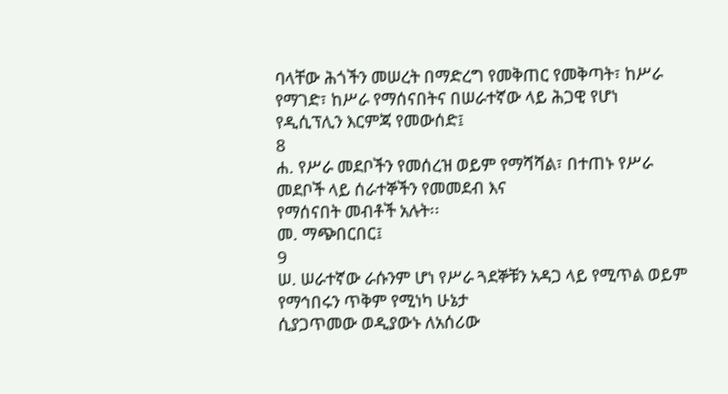ባላቸው ሕጎችን መሠረት በማድረግ የመቅጠር የመቅጣት፣ ከሥራ
የማገድ፣ ከሥራ የማሰናበትና በሠራተኛው ላይ ሕጋዊ የሆነ የዲሲፕሊን እርምጃ የመውሰድ፤
8
ሐ. የሥራ መደቦችን የመሰረዝ ወይም የማሻሻል፣ በተጠኑ የሥራ መደቦች ላይ ሰራተኞችን የመመደብ እና
የማሰናበት መብቶች አሉት፡፡
መ. ማጭበርበር፤
9
ሠ. ሠራተኛው ራሱንም ሆነ የሥራ ጓደኞቹን አዳጋ ላይ የሚጥል ወይም የማኅበሩን ጥቅም የሚነካ ሁኔታ
ሲያጋጥመው ወዲያውኑ ለአሰሪው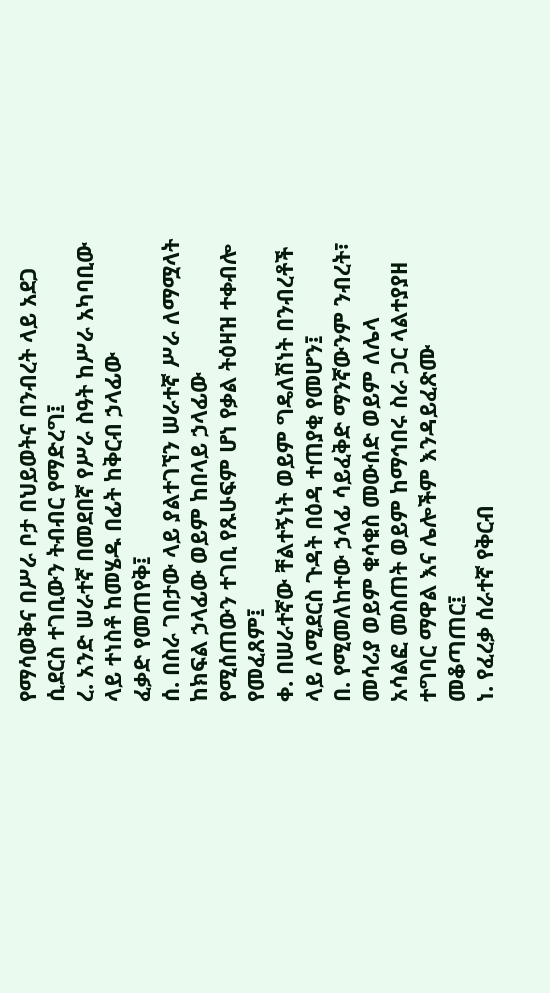የማሳወቅና በሥራ ቦታ በህይወትና በንብረት ላይ አደጋ
ሲደርስ ተገቢውን ትብብር የማድረግ፤
ረ. አንድ ሠራተኛ በመደበኛ የሥራ ስዓት ከሥራ አካባቢው ላይ ተነስቶ ከመሄዱ በፊት ከቅርብ ኃላፊው
ፈቃድ የመጠየቅ፤
ሰ. በስራ ገበታው ላይ ያልተገኘን ሠራተኛ ሥራ ለማሟላት ከክፍል ኃላፊው ወይም ከበላይ ኃላፊው
የሚሰጠውን ተገቢ የጹሁፍም ሆነ የቃል ትዕዛዝ ተቀብሎ የመፈጸም፤
ቀ. በሠራተኛው ቸልተኝነት ወይም ግዴለሽነት በንብረቶች ላይ ለሚደርስ ጉዳት በዕዳ ተጠያቂ የመሆን፤
በ. የሚመለከተው ኃላፊ ሳይፈቅድ ማንኛውንም ንብረት፣ መሳሪያ ወይም ቁሳቁስ መውሰድ ወይም ለሌላ
አሳልፎ መስጠት ወይም ከማኅበሩ ስራ ጋር ላልተያያዘ ተግባር ማዋል እና ሌሎችም እንዳይፈጽሙ
መቆጣጠር፤
ነ. የፈረቃ ሰራተኛ የቅርብ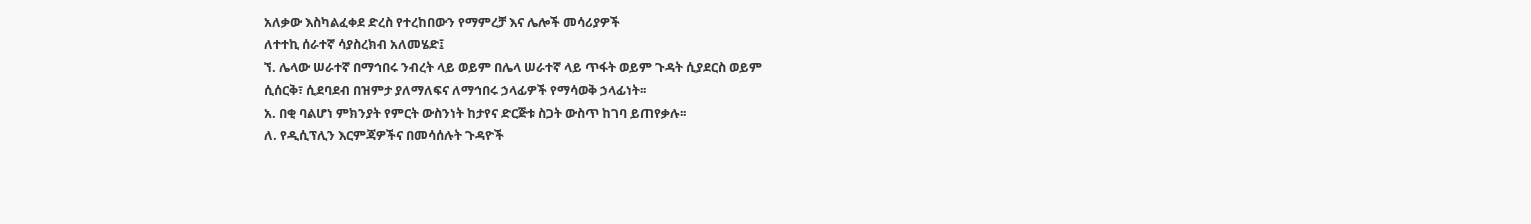አለቃው እስካልፈቀደ ድረስ የተረከበውን የማምረቻ እና ሌሎች መሳሪያዎች
ለተተኪ ሰራተኛ ሳያስረክብ አለመሄድ፤
ኘ. ሌላው ሠራተኛ በማኅበሩ ንብረት ላይ ወይም በሌላ ሠራተኛ ላይ ጥፋት ወይም ጉዳት ሲያደርስ ወይም
ሲሰርቅ፣ ሲደባደብ በዝምታ ያለማለፍና ለማኅበሩ ኃላፊዎች የማሳወቅ ኃላፊነት፡፡
አ. በቂ ባልሆነ ምክንያት የምርት ውስንነት ከታየና ድርጅቱ ስጋት ውስጥ ከገባ ይጠየቃሉ፡፡
ለ. የዲሲፕሊን እርምጃዎችና በመሳሰሉት ጉዳዮች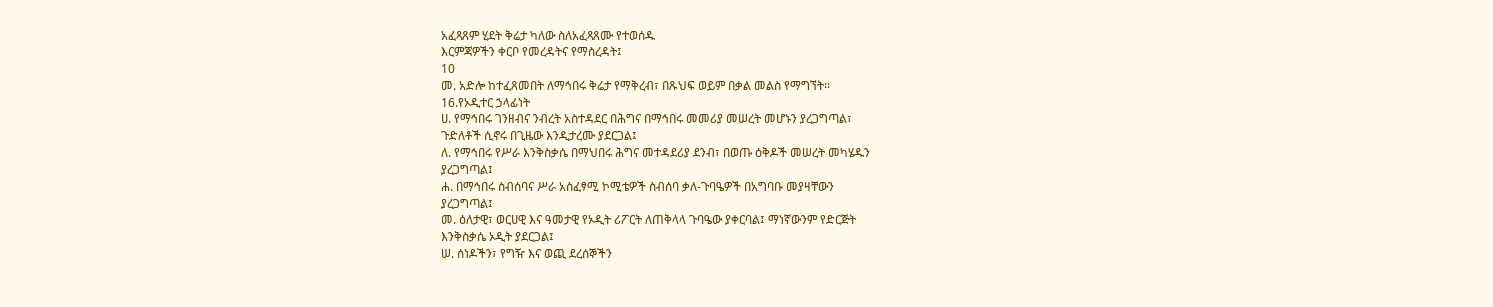አፈጻጸም ሂደት ቅሬታ ካለው ስለአፈጻጸሙ የተወሰዱ
እርምጃዎችን ቀርቦ የመረዳትና የማስረዳት፤
10
መ. አድሎ ከተፈጸመበት ለማኅበሩ ቅሬታ የማቅረብ፣ በጹህፍ ወይም በቃል መልስ የማግኘት፡፡
16.የኦዲተር ኃላፊነት
ሀ. የማኅበሩ ገንዘብና ንብረት አስተዳደር በሕግና በማኅበሩ መመሪያ መሠረት መሆኑን ያረጋግጣል፣
ጉድለቶች ሲኖሩ በጊዜው እንዲታረሙ ያደርጋል፤
ለ. የማኅበሩ የሥራ እንቅስቃሴ በማህበሩ ሕግና መተዳደሪያ ደንብ፣ በወጡ ዕቅዶች መሠረት መካሄዱን
ያረጋግጣል፤
ሐ. በማኅበሩ ስብሰባና ሥራ አስፈፃሚ ኮሚቴዎች ስብሰባ ቃለ-ጉባዔዎች በአግባቡ መያዛቸውን
ያረጋግጣል፤
መ. ዕለታዊ፣ ወርሀዊ እና ዓመታዊ የኦዲት ሪፖርት ለጠቅላላ ጉባዔው ያቀርባል፤ ማነኛውንም የድርጅት
እንቅስቃሴ ኦዲት ያደርጋል፤
ሠ. ሰነዶችን፣ የግዥ እና ወጪ ደረሰኞችን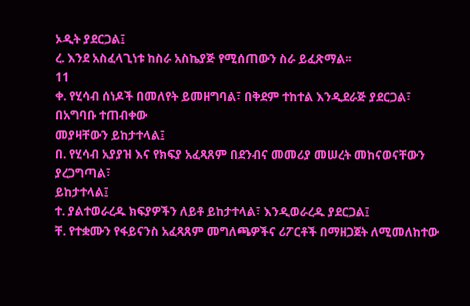ኦዲት ያደርጋል፤
ረ. እንደ አስፈላጊነቱ ከስራ አስኬያጅ የሚሰጠውን ስራ ይፈጽማል፡፡
11
ቀ. የሂሳብ ሰነዶች በመለየት ይመዘግባል፣ በቅደም ተከተል እንዲደራጅ ያደርጋል፣ በአግባቡ ተጠብቀው
መያዛቸውን ይከታተላል፤
በ. የሂሳብ አያያዝ እና የክፍያ አፈጻጸም በደንብና መመሪያ መሠረት መከናወናቸውን ያረጋግጣል፣
ይከታተላል፤
ተ. ያልተወራረዱ ክፍያዎችን ለይቶ ይከታተላል፣ እንዲወራረዱ ያደርጋል፤
ቸ. የተቋሙን የፋይናንስ አፈጻጸም መግለጫዎችና ሪፖርቶች በማዘጋጀት ለሚመለከተው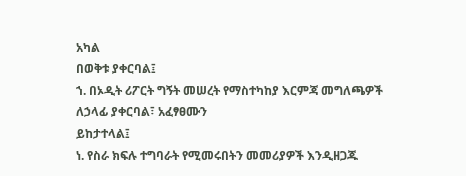አካል
በወቅቱ ያቀርባል፤
ኀ. በኦዲት ሪፖርት ግኝት መሠረት የማስተካከያ እርምጃ መግለጫዎች ለኃላፊ ያቀርባል፣ አፈፃፀሙን
ይከታተላል፤
ነ. የስራ ክፍሉ ተግባራት የሚመሩበትን መመሪያዎች እንዲዘጋጁ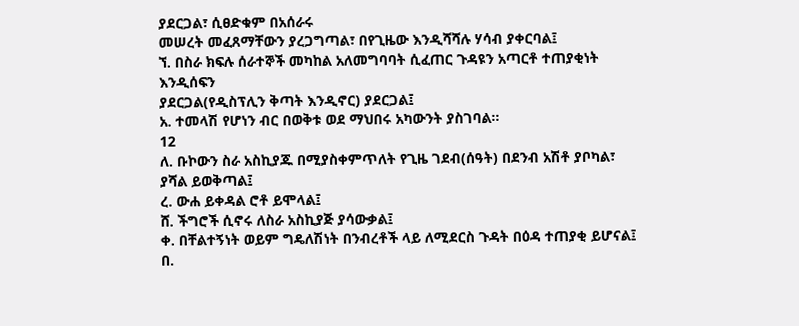ያደርጋል፣ ሲፀድቁም በአሰራሩ
መሠረት መፈጸማቸውን ያረጋግጣል፣ በየጊዜው እንዲሻሻሉ ሃሳብ ያቀርባል፤
ኘ. በስራ ክፍሉ ሰራተኞች መካከል አለመግባባት ሲፈጠር ጉዳዩን አጣርቶ ተጠያቂነት እንዲሰፍን
ያደርጋል(የዲስፕሊን ቅጣት እንዲኖር) ያደርጋል፤
አ. ተመላሽ የሆነን ብር በወቅቱ ወደ ማህበሩ አካውንት ያስገባል፡፡
12
ለ. ቡኮውን ስራ አስኪያጁ በሚያስቀምጥለት የጊዜ ገደብ(ሰዓት) በደንብ አሽቶ ያቦካል፣ ያሻል ይወቅጣል፤
ረ. ውሐ ይቀዳል ሮቶ ይሞላል፤
ሸ. ችግሮች ሲኖሩ ለስራ አስኪያጅ ያሳውቃል፤
ቀ. በቸልተኝነት ወይም ግዴለሽነት በንብረቶች ላይ ለሚደርስ ጉዳት በዕዳ ተጠያቂ ይሆናል፤
በ.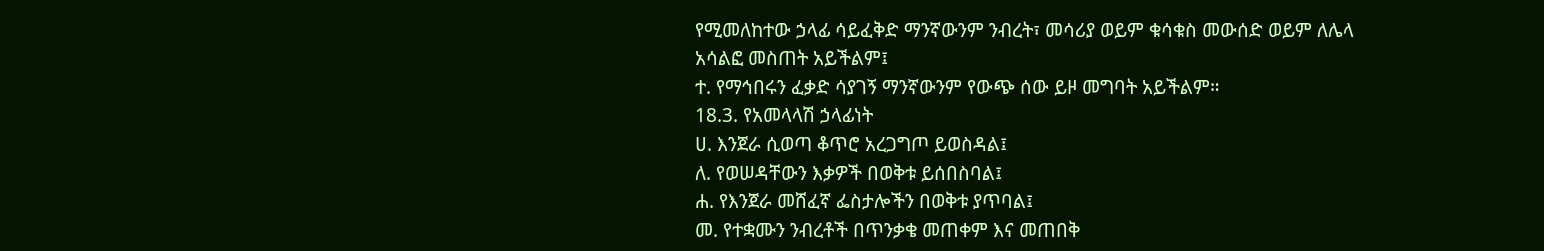የሚመለከተው ኃላፊ ሳይፈቅድ ማንኛውንም ንብረት፣ መሳሪያ ወይም ቁሳቁስ መውሰድ ወይም ለሌላ
አሳልፎ መስጠት አይችልም፤
ተ. የማኅበሩን ፈቃድ ሳያገኝ ማንኛውንም የውጭ ሰው ይዞ መግባት አይችልም።
18.3. የአመላላሽ ኃላፊነት
ሀ. እንጀራ ሲወጣ ቆጥሮ አረጋግጦ ይወስዳል፤
ለ. የወሠዳቸውን እቃዎች በወቅቱ ይሰበስባል፤
ሐ. የእንጀራ መሸፈኛ ፌስታሎችን በወቅቱ ያጥባል፤
መ. የተቋሙን ንብረቶች በጥንቃቄ መጠቀም እና መጠበቅ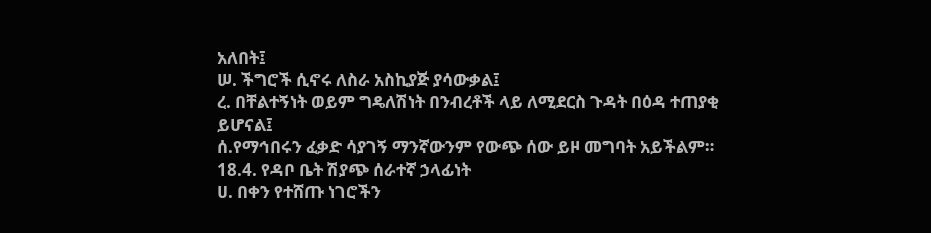አለበት፤
ሠ. ችግሮች ሲኖሩ ለስራ አስኪያጅ ያሳውቃል፤
ረ. በቸልተኝነት ወይም ግዴለሽነት በንብረቶች ላይ ለሚደርስ ጉዳት በዕዳ ተጠያቂ ይሆናል፤
ሰ.የማኅበሩን ፈቃድ ሳያገኝ ማንኛውንም የውጭ ሰው ይዞ መግባት አይችልም።
18.4. የዳቦ ቤት ሽያጭ ሰራተኛ ኃላፊነት
ሀ. በቀን የተሸጡ ነገሮችን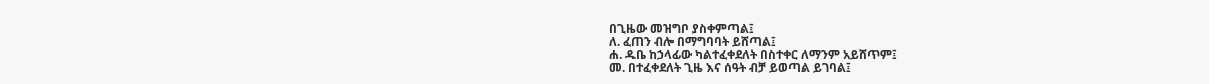በጊዜው መዝግቦ ያስቀምጣል፤
ለ. ፈጠን ብሎ በማግባባት ይሸጣል፤
ሐ. ዱቤ ከኃላፊው ካልተፈቀደለት በስተቀር ለማንም አይሸጥም፤
መ. በተፈቀደለት ጊዜ እና ሰዓት ብቻ ይወጣል ይገባል፤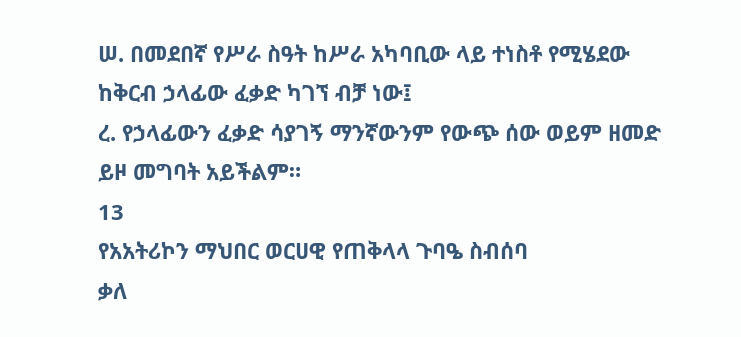ሠ. በመደበኛ የሥራ ስዓት ከሥራ አካባቢው ላይ ተነስቶ የሚሄደው ከቅርብ ኃላፊው ፈቃድ ካገኘ ብቻ ነው፤
ረ. የኃላፊውን ፈቃድ ሳያገኝ ማንኛውንም የውጭ ሰው ወይም ዘመድ ይዞ መግባት አይችልም።
13
የአአትሪኮን ማህበር ወርሀዊ የጠቅላላ ጉባዔ ስብሰባ
ቃለ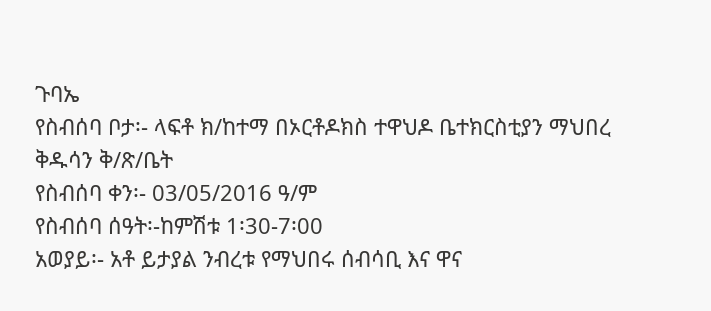ጉባኤ
የስብሰባ ቦታ፡- ላፍቶ ክ/ከተማ በኦርቶዶክስ ተዋህዶ ቤተክርስቲያን ማህበረ ቅዱሳን ቅ/ጽ/ቤት
የስብሰባ ቀን፡- 03/05/2016 ዓ/ም
የስብሰባ ሰዓት፡-ከምሽቱ 1፡30-7፡00
አወያይ፡- አቶ ይታያል ንብረቱ የማህበሩ ሰብሳቢ እና ዋና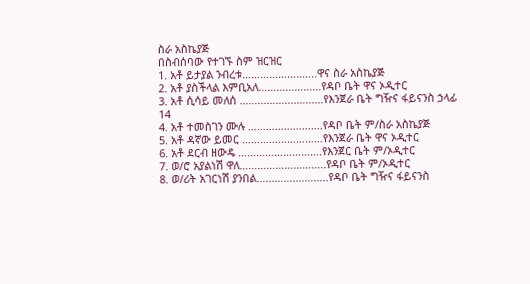ስራ አስኬያጅ
በስብሰባው የተገኙ ስም ዝርዝር
1. አቶ ይታያል ንብረቱ………………..…..ዋና ስራ አስኬያጅ
2. አቶ ያስችላል እምቢአለ…………………የዳቦ ቤት ዋና ኦዲተር
3. አቶ ሲሳይ መለሰ ……………….….…..የእንጀራ ቤት ግዥና ፋይናንስ ኃላፊ
14
4. አቶ ተመስገን ሙሉ ……………….......የዳቦ ቤት ም/ስራ አስኬያጅ
5. አቶ ዳኛው ይመር ………………………የእንጀራ ቤት ዋና ኦዲተር
6. አቶ ደርብ ዘውዴ ……………………….የእንጀር ቤት ም/ኦዲተር
7. ወ/ሮ አያልነሽ ዋለ………………………..የዳቦ ቤት ም/ኦዲተር
8. ወ/ሪት አገርነሽ ያንበል………….………..የዳቦ ቤት ግዥና ፋይናንስ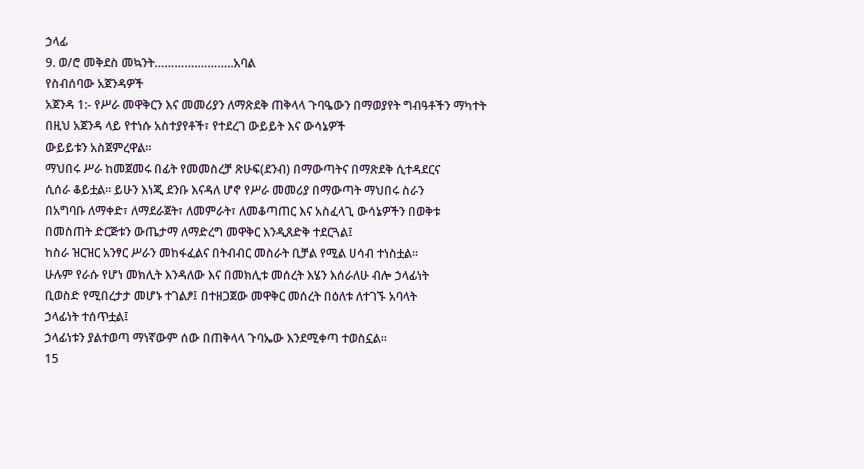ኃላፊ
9. ወ/ሮ መቅደስ መኳንት………….………..አባል
የስብሰባው አጀንዳዎች
አጀንዳ 1:- የሥራ መዋቅርን እና መመሪያን ለማጽደቅ ጠቅላላ ጉባዔውን በማወያየት ግብዓቶችን ማካተት
በዚህ አጀንዳ ላይ የተነሱ አስተያየቶች፣ የተደረገ ውይይት እና ውሳኔዎች
ውይይቱን አስጀምረዋል፡፡
ማህበሩ ሥራ ከመጀመሩ በፊት የመመስረቻ ጽሁፍ(ደንብ) በማውጣትና በማጽደቅ ሲተዳደርና
ሲሰራ ቆይቷል፡፡ ይሁን እነጂ ደንቡ እናዳለ ሆኖ የሥራ መመሪያ በማውጣት ማህበሩ ስራን
በአግባቡ ለማቀድ፣ ለማደራጀት፣ ለመምራት፣ ለመቆጣጠር እና አስፈላጊ ውሳኔዎችን በወቅቱ
በመስጠት ድርጅቱን ውጤታማ ለማድረግ መዋቅር እንዲጸድቅ ተደርጓል፤
ከስራ ዝርዝር አንፃር ሥራን መከፋፈልና በትብብር መስራት ቢቻል የሚል ሀሳብ ተነስቷል፡፡
ሁሉም የራሱ የሆነ መክሊት እንዳለው እና በመክሊቱ መሰረት እሄን እሰራለሁ ብሎ ኃላፊነት
ቢወስድ የሚበረታታ መሆኑ ተገልፆ፤ በተዘጋጀው መዋቅር መሰረት በዕለቱ ለተገኙ አባላት
ኃላፊነት ተሰጥቷል፤
ኃላፊነቱን ያልተወጣ ማነኛውም ሰው በጠቅላላ ጉባኤው እንደሚቀጣ ተወስኗል፡፡
15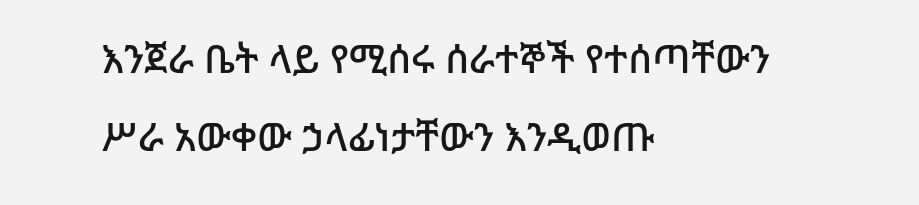እንጀራ ቤት ላይ የሚሰሩ ሰራተኞች የተሰጣቸውን ሥራ አውቀው ኃላፊነታቸውን እንዲወጡ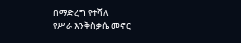በማድረግ የተሻለ
የሥራ እንቅስቃሴ መኖር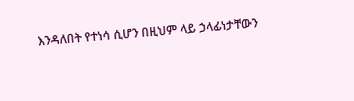እንዳለበት የተነሳ ሲሆን በዚህም ላይ ኃላፊነታቸውን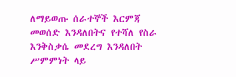ለማይወጡ ሰራተኞች እርምጃ
መወሰድ እንዳለበትና የተሻለ የስራ እንቅስቃሴ መደረግ እንዳለበት ሥምምነት ላይ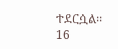ተደርሷል፡፡
16